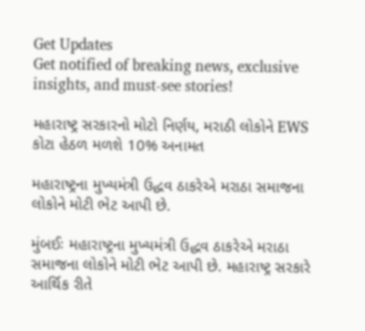Get Updates
Get notified of breaking news, exclusive insights, and must-see stories!

મહારાષ્ટ્ર સરકારનો મોટો નિર્ણય, મરાઠી લોકોને EWS કોટા હેઠળ મળશે 10% અનામત

મહારાષ્ટ્રના મુખ્યમંત્રી ઉદ્ધવ ઠાકરેએ મરાઠા સમાજના લોકોને મોટી ભેટ આપી છે.

મુંબઈઃ મહારાષ્ટ્રના મુખ્યમંત્રી ઉદ્ધવ ઠાકરેએ મરાઠા સમાજના લોકોને મોટી ભેટ આપી છે. મહારાષ્ટ્ર સરકારે આર્થિક રીતે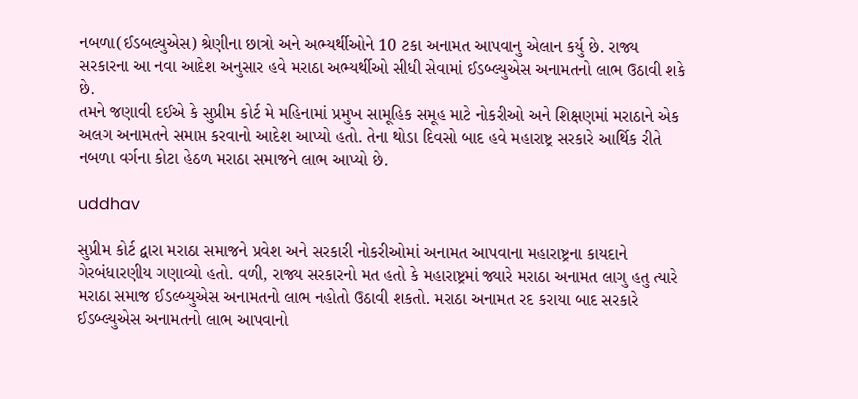નબળા(ઈડબલ્યુએસ) શ્રેણીના છાત્રો અને અભ્યર્થીઓને 10 ટકા અનામત આપવાનુ એલાન કર્યુ છે. રાજ્ય સરકારના આ નવા આદેશ અનુસાર હવે મરાઠા અભ્યર્થીઓ સીધી સેવામાં ઈડબ્લ્યુએસ અનામતનો લાભ ઉઠાવી શકે છે.
તમને જણાવી દઈએ કે સુપ્રીમ કોર્ટ મે મહિનામાં પ્રમુખ સામૂહિક સમૂહ માટે નોકરીઓ અને શિક્ષણમાં મરાઠાને એક અલગ અનામતને સમાપ્ત કરવાનો આદેશ આપ્યો હતો. તેના થોડા દિવસો બાદ હવે મહારાષ્ટ્ર સરકારે આર્થિક રીતે નબળા વર્ગના કોટા હેઠળ મરાઠા સમાજને લાભ આપ્યો છે.

uddhav

સુપ્રીમ કોર્ટ દ્વારા મરાઠા સમાજને પ્રવેશ અને સરકારી નોકરીઓમાં અનામત આપવાના મહારાષ્ટ્રના કાયદાને ગેરબંધારણીય ગણાવ્યો હતો. વળી, રાજ્ય સરકારનો મત હતો કે મહારાષ્ટ્રમાં જ્યારે મરાઠા અનામત લાગુ હતુ ત્યારે મરાઠા સમાજ ઈડલ્બ્યુએસ અનામતનો લાભ નહોતો ઉઠાવી શકતો. મરાઠા અનામત રદ કરાયા બાદ સરકારે ઈડબ્લ્યુએસ અનામતનો લાભ આપવાનો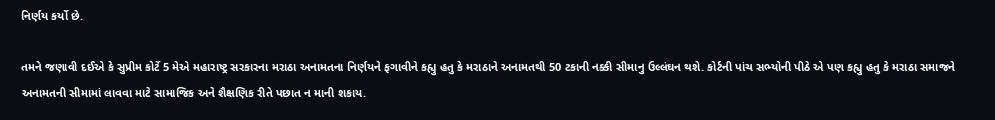નિર્ણય કર્યો છે.

તમને જણાવી દઈએ કે સુપ્રીમ કોર્ટે 5 મેએ મહારાષ્ટ્ર સરકારના મરાઠા અનામતના નિર્ણયને ફગાવીને કહ્યુ હતુ કે મરાઠાને અનામતથી 50 ટકાની નક્કી સીમાનુ ઉલ્લંઘન થશે. કોર્ટની પાંચ સભ્યોની પીઠે એ પણ કહ્યુ હતુ કે મરાઠા સમાજને અનામતની સીમામાં લાવવા માટે સામાજિક અને શૈક્ષણિક રીતે પછાત ન માની શકાય.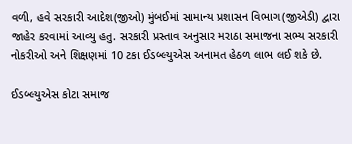વળી, હવે સરકારી આદેશ(જીઓ) મુંબઈમાં સામાન્ય પ્રશાસન વિભાગ(જીએડી) દ્વારા જાહેર કરવામાં આવ્યુ હતુ. સરકારી પ્રસ્તાવ અનુસાર મરાઠા સમાજના સભ્ય સરકારી નોકરીઓ અને શિક્ષણમાં 10 ટકા ઈડબ્લ્યુએસ અનામત હેઠળ લાભ લઈ શકે છે.

ઈડબ્લ્યુએસ કોટા સમાજ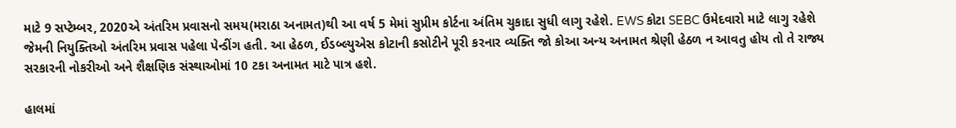માટે 9 સપ્ટેમ્બર, 2020એ અંતરિમ પ્રવાસનો સમય(મરાઠા અનામત)થી આ વર્ષ 5 મેમાં સુપ્રીમ કોર્ટના અંતિમ ચુકાદા સુધી લાગુ રહેશે. EWS કોટા SEBC ઉમેદવારો માટે લાગુ રહેશે જેમની નિયુક્તિઓ અંતરિમ પ્રવાસ પહેલા પેન્ડીંગ હતી. આ હેઠળ, ઈડબ્લ્યુએસ કોટાની કસોટીને પૂરી કરનાર વ્યક્તિ જો કોઆ અન્ય અનામત શ્રેણી હેઠળ ન આવતુ હોય તો તે રાજ્ય સરકારની નોકરીઓ અને શૈક્ષણિક સંસ્થાઓમાં 10 ટકા અનામત માટે પાત્ર હશે.

હાલમાં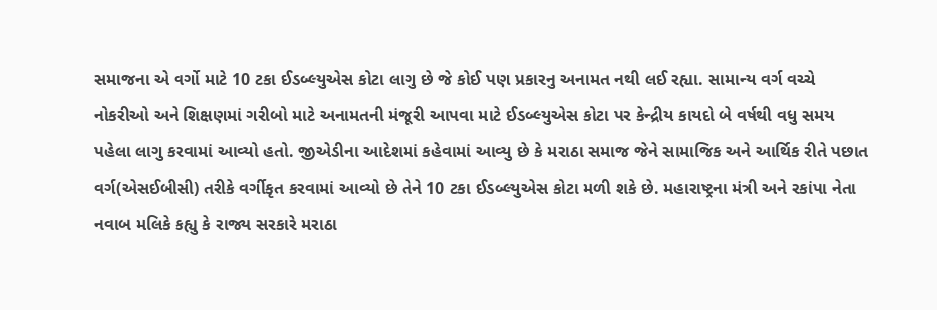સમાજના એ વર્ગો માટે 10 ટકા ઈડબ્લ્યુએસ કોટા લાગુ છે જે કોઈ પણ પ્રકારનુ અનામત નથી લઈ રહ્યા. સામાન્ય વર્ગ વચ્ચે નોકરીઓ અને શિક્ષણમાં ગરીબો માટે અનામતની મંજૂરી આપવા માટે ઈડબ્લ્યુએસ કોટા પર કેન્દ્રીય કાયદો બે વર્ષથી વધુ સમય પહેલા લાગુ કરવામાં આવ્યો હતો. જીએડીના આદેશમાં કહેવામાં આવ્યુ છે કે મરાઠા સમાજ જેને સામાજિક અને આર્થિક રીતે પછાત વર્ગ(એસઈબીસી) તરીકે વર્ગીકૃત કરવામાં આવ્યો છે તેને 10 ટકા ઈડબ્લ્યુએસ કોટા મળી શકે છે. મહારાષ્ટ્રના મંત્રી અને રકાંપા નેતા નવાબ મલિકે કહ્યુ કે રાજ્ય સરકારે મરાઠા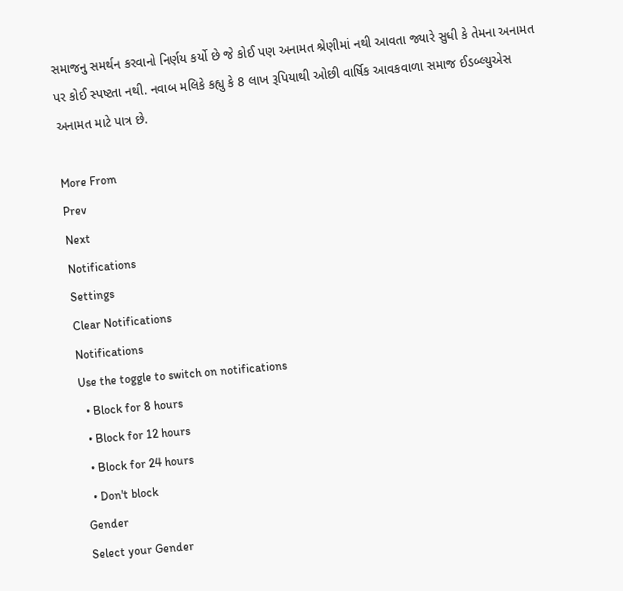સમાજનુ સમર્થન કરવાનો નિર્ણય કર્યો છે જે કોઈ પણ અનામત શ્રેણીમાં નથી આવતા જ્યારે સુધી કે તેમના અનામત પર કોઈ સ્પષ્ટતા નથી. નવાબ મલિકે કહ્યુ કે 8 લાખ રૂપિયાથી ઓછી વાર્ષિક આવકવાળા સમાજ ઈડબ્લ્યુએસ અનામત માટે પાત્ર છે.

More From
Prev
Next
Notifications
Settings
Clear Notifications
Notifications
Use the toggle to switch on notifications
  • Block for 8 hours
  • Block for 12 hours
  • Block for 24 hours
  • Don't block
Gender
Select your Gender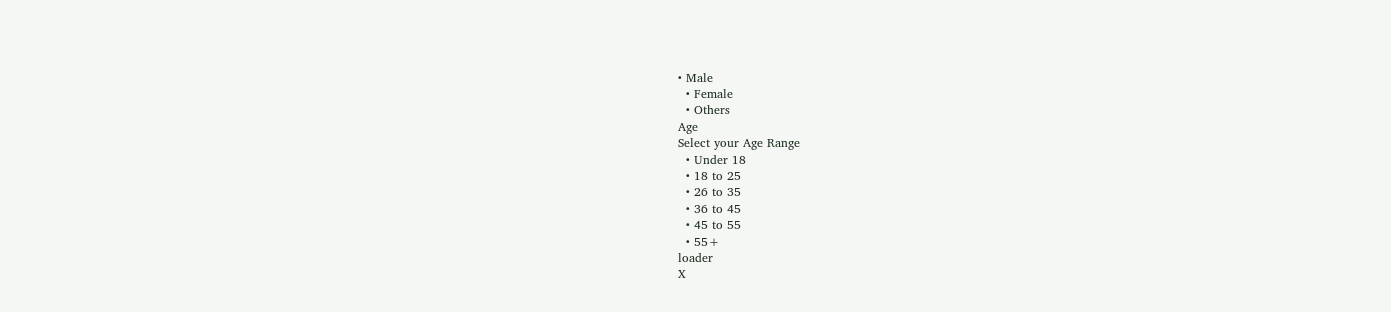• Male
  • Female
  • Others
Age
Select your Age Range
  • Under 18
  • 18 to 25
  • 26 to 35
  • 36 to 45
  • 45 to 55
  • 55+
loader
X